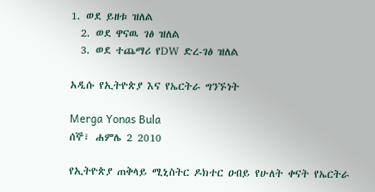1. ወደ ይዘቱ ዝለል
  2. ወደ ዋናዉ ገፅ ዝለል
  3. ወደ ተጨማሪ የDW ድረ-ገፅ ዝለል

አዲሱ የኢትዮጵያ እና የኤርትራ ግንኙነት

Merga Yonas Bula
ሰኞ፣ ሐምሌ 2 2010

የኢትዮጵያ ጠቅላይ ሚኒስትር ዶክተር ዐብይ የሁለት ቀናት የኤርትራ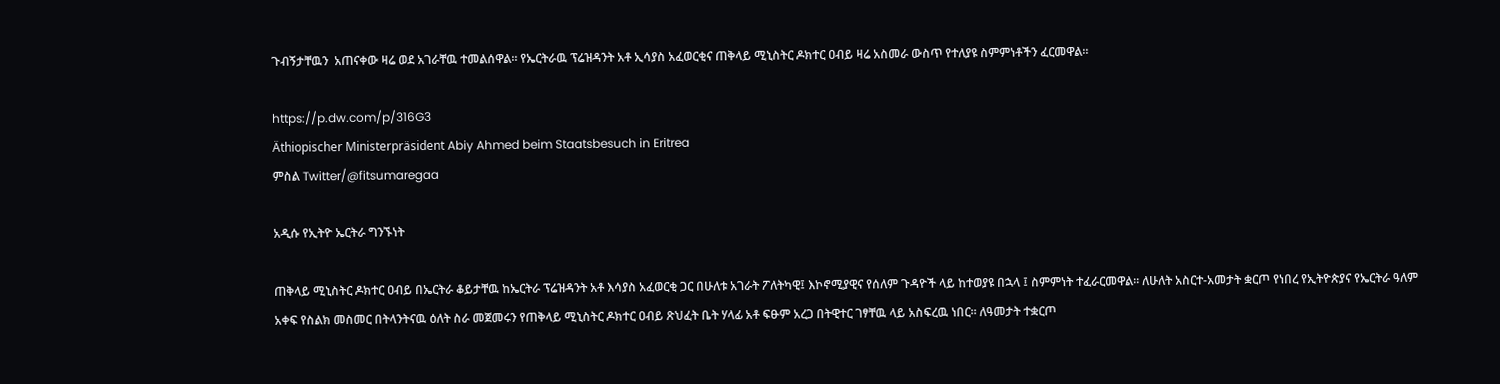ጉብኝታቸዉን  አጠናቀው ዛሬ ወደ አገራቸዉ ተመልሰዋል። የኤርትራዉ ፕሬዝዳንት አቶ ኢሳያስ አፈወርቂና ጠቅላይ ሚኒስትር ዶክተር ዐብይ ዛሬ አስመራ ውስጥ የተለያዩ ስምምነቶችን ፈርመዋል።

https://p.dw.com/p/316G3
Äthiopischer Ministerpräsident Abiy Ahmed beim Staatsbesuch in Eritrea
ምስል Twitter/@fitsumaregaa

አዲሱ የኢትዮ ኤርትራ ግንኙነት

ጠቅላይ ሚኒስትር ዶክተር ዐብይ በኤርትራ ቆይታቸዉ ከኤርትራ ፕሬዝዳንት አቶ እሳያስ አፈወርቂ ጋር በሁለቱ አገራት ፖለትካዊ፤ እኮኖሚያዊና የሰለም ጉዳዮች ላይ ከተወያዩ በኋላ ፤ ስምምነት ተፈራርመዋል። ለሁለት አስርተ-አመታት ቋርጦ የነበረ የኢትዮጵያና የኤርትራ ዓለም አቀፍ የስልክ መስመር በትላንትናዉ ዕለት ስራ መጀመሩን የጠቅላይ ሚኒስትር ዶክተር ዐብይ ጽህፈት ቤት ሃላፊ አቶ ፍፁም አረጋ በትዊተር ገፃቸዉ ላይ አስፍረዉ ነበር። ለዓመታት ተቋርጦ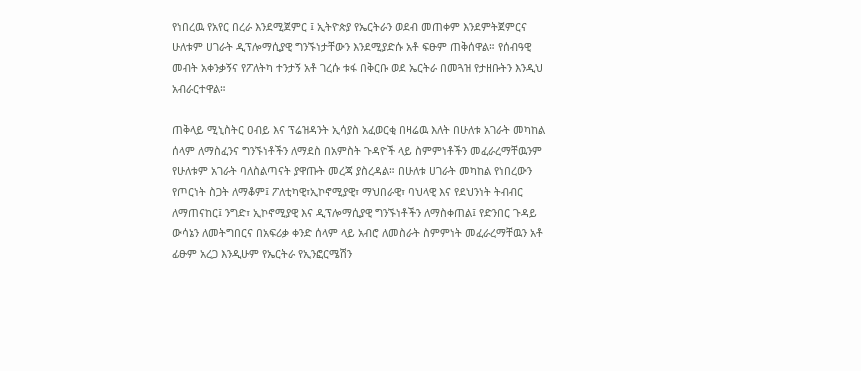የነበረዉ የአየር በረራ እንደሚጀምር ፤ ኢትዮጵያ የኤርትራን ወደብ መጠቀም እንደምትጀምርና ሁለቱም ሀገራት ዲፕሎማሲያዊ ግንኙነታቸውን እንደሚያድሱ አቶ ፍፁም ጠቅሰዋል። የሰብዓዊ መብት አቀንቃኝና የፖለትካ ተንታኝ አቶ ገረሱ ቱፋ በቅርቡ ወደ ኤርትራ በመጓዝ የታዘቡትን እንዲህ አብራርተዋል።

ጠቅላይ ሚኒስትር ዐብይ እና ፕሬዝዳንት ኢሳያስ አፈወርቂ በዛሬዉ እለት በሁለቱ አገራት መካከል ሰላም ለማስፈንና ግንኙነቶችን ለማደስ በአምስት ጉዳዮች ላይ ስምምነቶችን መፈራረማቸዉንም የሁለቱም አገራት ባለስልጣናት ያዋጡት መረጃ ያስረዳል። በሁለቱ ሀገራት መካከል የነበረውን የጦርነት ስጋት ለማቆም፤ ፖለቲካዊ፣ኢኮኖሚያዊ፣ ማህበራዊ፣ ባህላዊ እና የደህንነት ትብብር ለማጠናከር፤ ንግድ፣ ኢኮኖሚያዊ እና ዲፕሎማሲያዊ ግንኙነቶችን ለማስቀጠል፤ የድንበር ጉዳይ ውሳኔን ለመትግበርና በአፍሪቃ ቀንድ ሰላም ላይ አብሮ ለመስራት ስምምነት መፈራረማቸዉን አቶ ፊፁም አረጋ እንዲሁም የኤርትራ የኢንፎርሜሽን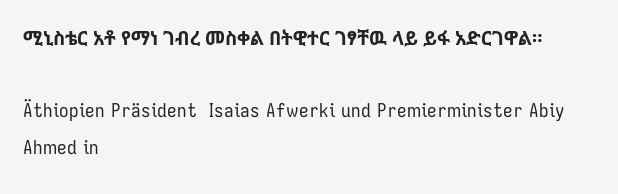ሚኒስቴር አቶ የማነ ገብረ መስቀል በትዊተር ገፃቸዉ ላይ ይፋ አድርገዋል።

Äthiopien Präsident  Isaias Afwerki und Premierminister Abiy Ahmed in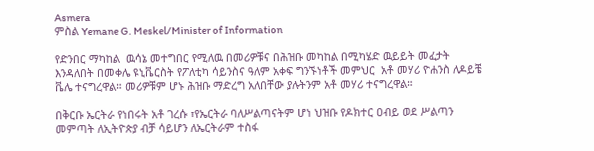Asmera
ምስል Yemane G. Meskel/Minister of Information

የድንበር ማካከል  ዉሳኔ መተግበር የሚለዉ በመሪዎቹና በሕዝቡ መካከል በሚካሄድ ዉይይት መፈታት እንዳለበት በመቀሌ ዩኒቬርስት የፖለቲካ ሳይንስና ዓለም አቀፍ ግንኙነቶች መምህር  አቶ መሃሪ ዮሐንስ ለዶይቼ ቬሌ ተናግረዋል። መሪዎቹም ሆኑ ሕዝቡ ማድረግ አለበቸው ያሉትንም አቶ መሃሪ ተናግረዋል።

በቅርቡ ኤርትራ የነበሩት አቶ ገረሱ ፣የኤርትራ ባለሥልጣናትም ሆነ ህዝቡ የዶክተር ዐብይ ወደ ሥልጣን መምጣት ለኢትዮጵያ ብቻ ሳይሆን ለኤርትራም ተስፋ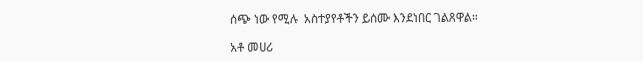ሰጭ ነው የሚሉ  አስተያየቶችን ይሰሙ እንደነበር ገልጸዋል።

አቶ መሀሪ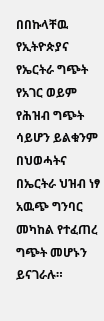በበኩላቸዉ የኢትዮጵያና የኤርትራ ግጭት የአገር ወይም የሕዝብ ግጭት ሳይሆን ይልቁንም በህወሓትና በኤርትራ ህዝብ ነፃ አዉጭ ግንባር መካከል የተፈጠረ ግጭት መሆኑን ይናገራሉ።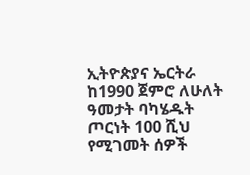ኢትዮጵያና ኤርትራ ከ1990 ጀምሮ ለሁለት ዓመታት ባካሄዱት ጦርነት 100 ሺህ የሚገመት ሰዎች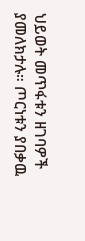ህይወት መጥፋቱን ዘገባዎች ያመለክታሉ። ጦርነቱን ያበቃዉ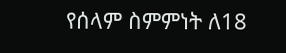የሰላም ስምምነት ለ18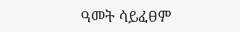ዓመት ሳይፈፀም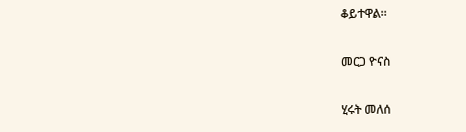ቆይተዋል።

መርጋ ዮናስ

ሂሩት መለሰ